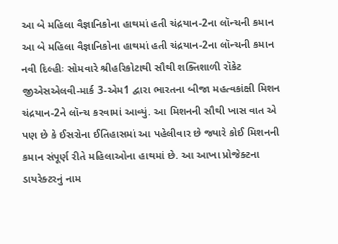આ બે મહિલા વૈજ્ઞાનિકોના હાથમાં હતી ચંદ્રયાન-2ના લૉન્ચની કમાન
આ બે મહિલા વૈજ્ઞાનિકોના હાથમાં હતી ચંદ્રયાન-2ના લૉન્ચની કમાન
નવી દિલ્હીઃ સોમવારે શ્રીહરિકોટાથી સૌથી શક્તિશાળી રૉકેટ જીએસએલવી-માર્ક 3-એમ1 દ્વારા ભારતના બીજા મહત્વકાંક્ષી મિશન ચંદ્રયાન-2ને લૉન્ચ કરવામાં આવ્યું. આ મિશનની સૌથી ખાસ વાત એ પણ છે કે ઈસરોના ઈતિહાસમાં આ પહેલીવાર છે જ્યારે કોઈ મિશનની કમાન સંપૂર્ણ રીતે મહિલાઓના હાથમાં છે. આ આખા પ્રોજેક્ટના ડાયરેક્ટરનું નામ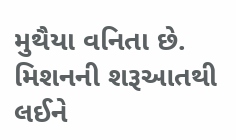મુથૈયા વનિતા છે. મિશનની શરૂઆતથી લઈને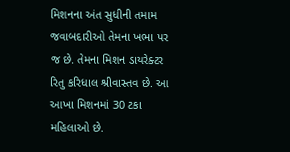મિશનના અંત સુધીની તમામ જવાબદારીઓ તેમના ખભા પર જ છે. તેમના મિશન ડાયરેક્ટર રિતુ કરિધાલ શ્રીવાસ્તવ છે. આ આખા મિશનમાં 30 ટકા મહિલાઓ છે.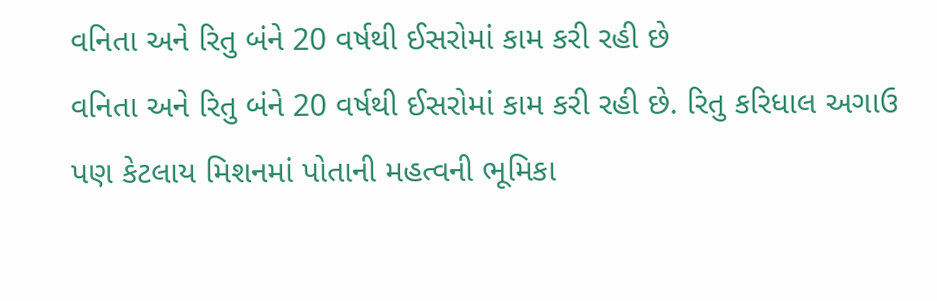વનિતા અને રિતુ બંને 20 વર્ષથી ઈસરોમાં કામ કરી રહી છે
વનિતા અને રિતુ બંને 20 વર્ષથી ઈસરોમાં કામ કરી રહી છે. રિતુ કરિધાલ અગાઉ પણ કેટલાય મિશનમાં પોતાની મહત્વની ભૂમિકા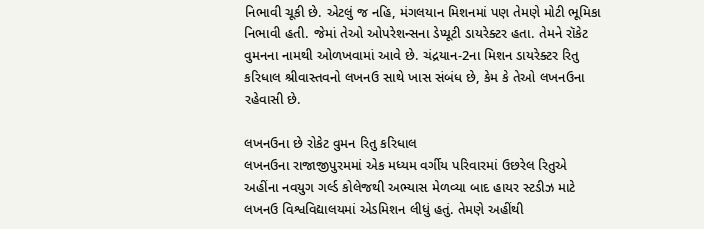નિભાવી ચૂકી છે. એટલું જ નહિ, મંગલયાન મિશનમાં પણ તેમણે મોટી ભૂમિકા નિભાવી હતી. જેમાં તેઓ ઓપરેશન્સના ડેપ્યૂટી ડાયરેક્ટર હતા. તેમને રૉકેટ વુમનના નામથી ઓળખવામાં આવે છે. ચંદ્રયાન-2ના મિશન ડાયરેક્ટર રિતુ કરિધાલ શ્રીવાસ્તવનો લખનઉ સાથે ખાસ સંબંધ છે, કેમ કે તેઓ લખનઉના રહેવાસી છે.

લખનઉના છે રોકેટ વુમન રિતુ કરિધાલ
લખનઉના રાજાજીપુરમમાં એક મધ્યમ વર્ગીય પરિવારમાં ઉછરેલ રિતુએ અહીંના નવયુગ ગર્લ્ડ કોલેજથી અભ્યાસ મેળવ્યા બાદ હાયર સ્ટડીઝ માટે લખનઉ વિશ્વવિદ્યાલયમાં એડમિશન લીધું હતું. તેમણે અહીંથી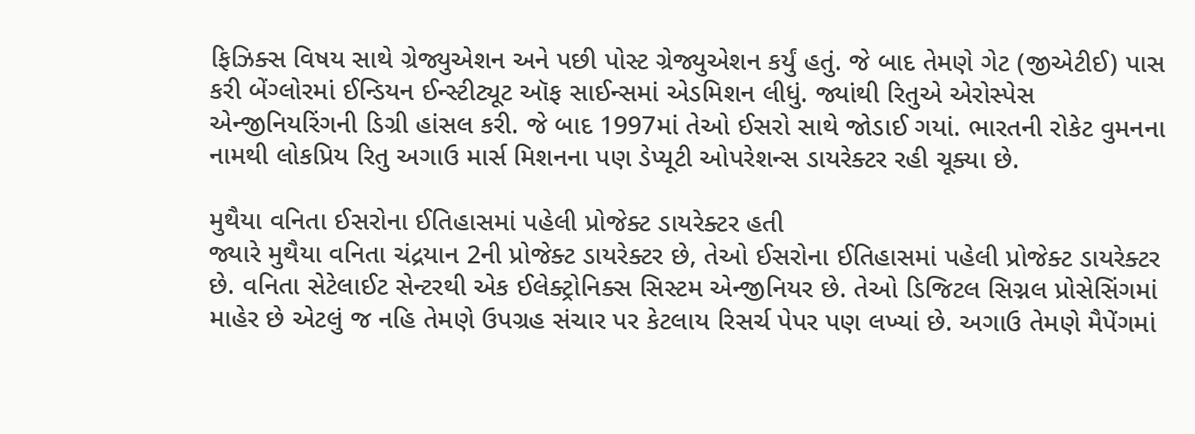ફિઝિક્સ વિષય સાથે ગ્રેજ્યુએશન અને પછી પોસ્ટ ગ્રેજ્યુએશન કર્યું હતું. જે બાદ તેમણે ગેટ (જીએટીઈ) પાસ કરી બેંગ્લોરમાં ઈન્ડિયન ઈન્સ્ટીટ્યૂટ ઑફ સાઈન્સમાં એડમિશન લીધું. જ્યાંથી રિતુએ એરોસ્પેસ એન્જીનિયરિંગની ડિગ્રી હાંસલ કરી. જે બાદ 1997માં તેઓ ઈસરો સાથે જોડાઈ ગયાં. ભારતની રોકેટ વુમનના નામથી લોકપ્રિય રિતુ અગાઉ માર્સ મિશનના પણ ડેપ્યૂટી ઓપરેશન્સ ડાયરેક્ટર રહી ચૂક્યા છે.

મુથૈયા વનિતા ઈસરોના ઈતિહાસમાં પહેલી પ્રોજેક્ટ ડાયરેક્ટર હતી
જ્યારે મુથૈયા વનિતા ચંદ્રયાન 2ની પ્રોજેક્ટ ડાયરેક્ટર છે, તેઓ ઈસરોના ઈતિહાસમાં પહેલી પ્રોજેક્ટ ડાયરેક્ટર છે. વનિતા સેટેલાઈટ સેન્ટરથી એક ઈલેક્ટ્રોનિક્સ સિસ્ટમ એન્જીનિયર છે. તેઓ ડિજિટલ સિગ્નલ પ્રોસેસિંગમાં માહેર છે એટલું જ નહિ તેમણે ઉપગ્રહ સંચાર પર કેટલાય રિસર્ચ પેપર પણ લખ્યાં છે. અગાઉ તેમણે મૈપેંગમાં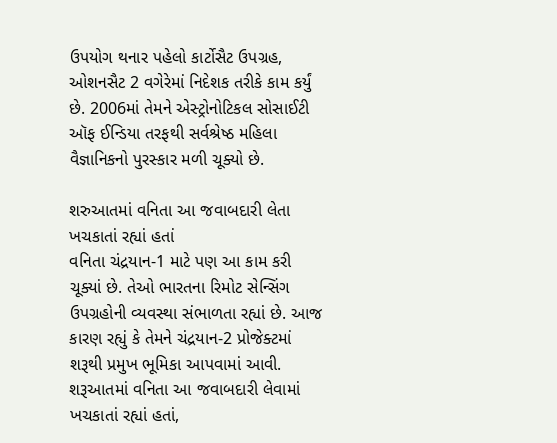ઉપયોગ થનાર પહેલો કાર્ટોસૈટ ઉપગ્રહ, ઓશનસૈટ 2 વગેરેમાં નિદેશક તરીકે કામ કર્યું છે. 2006માં તેમને એસ્ટ્રોનોટિકલ સોસાઈટી ઑફ ઈન્ડિયા તરફથી સર્વશ્રેષ્ઠ મહિલા વૈજ્ઞાનિકનો પુરસ્કાર મળી ચૂક્યો છે.

શરુઆતમાં વનિતા આ જવાબદારી લેતા ખચકાતાં રહ્યાં હતાં
વનિતા ચંદ્રયાન-1 માટે પણ આ કામ કરી ચૂક્યાં છે. તેઓ ભારતના રિમોટ સેન્સિંગ ઉપગ્રહોની વ્યવસ્થા સંભાળતા રહ્યાં છે. આજ કારણ રહ્યું કે તેમને ચંદ્રયાન-2 પ્રોજેક્ટમાં શરૂથી પ્રમુખ ભૂમિકા આપવામાં આવી. શરૂઆતમાં વનિતા આ જવાબદારી લેવામાં ખચકાતાં રહ્યાં હતાં,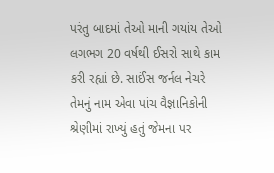પરંતુ બાદમાં તેઓ માની ગયાંય તેઓ લગભગ 20 વર્ષથી ઈસરો સાથે કામ કરી રહ્યાં છે. સાઈંસ જર્નલ નેચરે તેમનું નામ એવા પાંચ વૈજ્ઞાનિકોની શ્રેણીમાં રાખ્યું હતું જેમના પર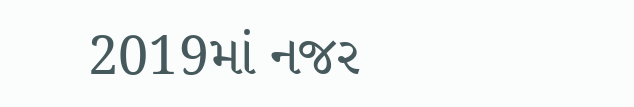2019માં નજર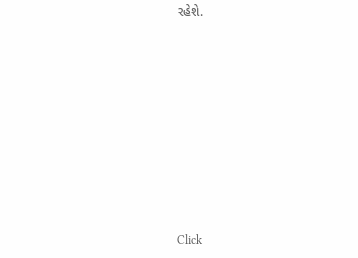રહેશે.












Click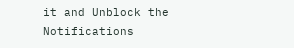it and Unblock the Notifications